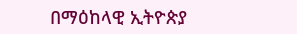በማዕከላዊ ኢትዮጵያ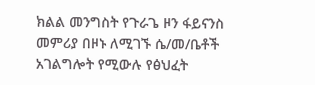ክልል መንግስት የጉራጌ ዞን ፋይናንስ መምሪያ በዞኑ ለሚገኙ ሴ/መ/ቤቶች አገልግሎት የሚውሉ የፅህፈት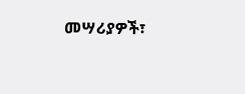መሣሪያዎች፣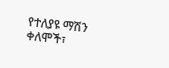የተለያዩ ማሽን ቀለሞች፣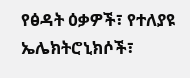የፅዳት ዕቃዎች፣ የተለያዩ ኤሌክትሮኒክሶች፣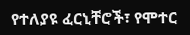የተለያዩ ፈርኒቸሮች፣ የሞተር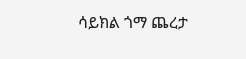ሳይክል ጎማ ጨረታ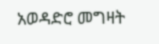አወዳድሮ መግዛት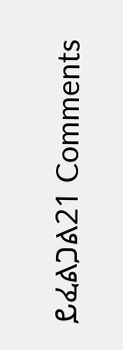ይፈልጋል21 Comments